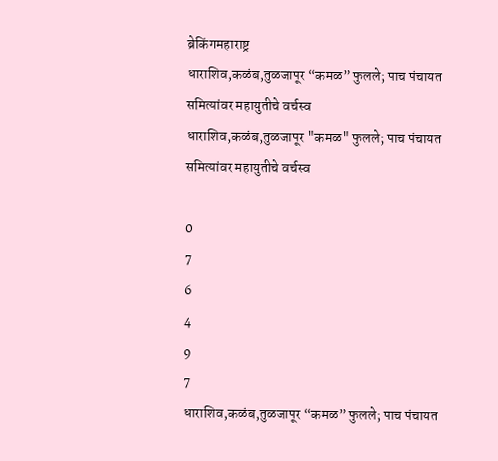ब्रेकिंगमहाराष्ट्र
धाराशिव,कळंब,तुळजापूर “कमळ” फुलले; पाच पंचायत समित्यांवर महायुतीचे वर्चस्व
धाराशिव,कळंब,तुळजापूर "कमळ" फुलले; पाच पंचायत समित्यांवर महायुतीचे वर्चस्व

0
7
6
4
9
7
धाराशिव,कळंब,तुळजापूर “कमळ” फुलले; पाच पंचायत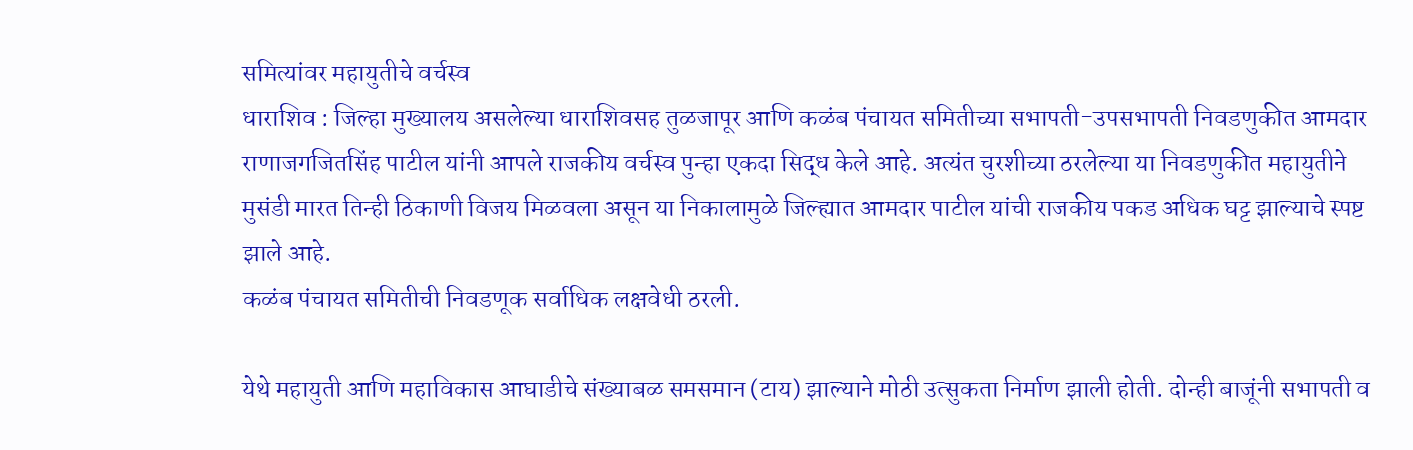समित्यांवर महायुतीचे वर्चस्व
धाराशिव : जिल्हा मुख्यालय असलेल्या धाराशिवसह तुळजापूर आणि कळंब पंचायत समितीच्या सभापती-उपसभापती निवडणुकीत आमदार राणाजगजितसिंह पाटील यांनी आपले राजकीय वर्चस्व पुन्हा एकदा सिद्ध केले आहे. अत्यंत चुरशीच्या ठरलेल्या या निवडणुकीत महायुतीने मुसंडी मारत तिन्ही ठिकाणी विजय मिळवला असून या निकालामुळे जिल्ह्यात आमदार पाटील यांची राजकीय पकड अधिक घट्ट झाल्याचे स्पष्ट झाले आहे.
कळंब पंचायत समितीची निवडणूक सर्वाधिक लक्षवेधी ठरली.

येथे महायुती आणि महाविकास आघाडीचे संख्याबळ समसमान (टाय) झाल्याने मोठी उत्सुकता निर्माण झाली होती. दोन्ही बाजूंनी सभापती व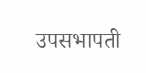उपसभापती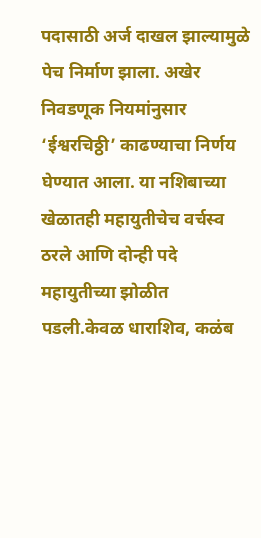पदासाठी अर्ज दाखल झाल्यामुळे पेच निर्माण झाला. अखेर निवडणूक नियमांनुसार ‘ईश्वरचिठ्ठी’ काढण्याचा निर्णय घेण्यात आला. या नशिबाच्या खेळातही महायुतीचेच वर्चस्व ठरले आणि दोन्ही पदे महायुतीच्या झोळीत पडली.केवळ धाराशिव, कळंब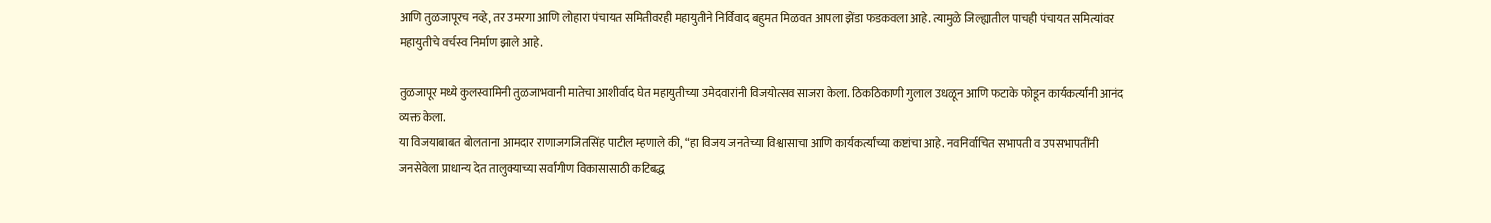आणि तुळजापूरच नव्हे, तर उमरगा आणि लोहारा पंचायत समितीवरही महायुतीने निर्विवाद बहुमत मिळवत आपला झेंडा फडकवला आहे. त्यामुळे जिल्ह्यातील पाचही पंचायत समित्यांवर महायुतीचे वर्चस्व निर्माण झाले आहे.

तुळजापूर मध्ये कुलस्वामिनी तुळजाभवानी मातेचा आशीर्वाद घेत महायुतीच्या उमेदवारांनी विजयोत्सव साजरा केला. ठिकठिकाणी गुलाल उधळून आणि फटाके फोडून कार्यकर्त्यांनी आनंद व्यक्त केला.
या विजयाबाबत बोलताना आमदार राणाजगजितसिंह पाटील म्हणाले की, “हा विजय जनतेच्या विश्वासाचा आणि कार्यकर्त्यांच्या कष्टांचा आहे. नवनिर्वाचित सभापती व उपसभापतींनी जनसेवेला प्राधान्य देत तालुक्याच्या सर्वांगीण विकासासाठी कटिबद्ध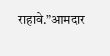राहावे.”आमदार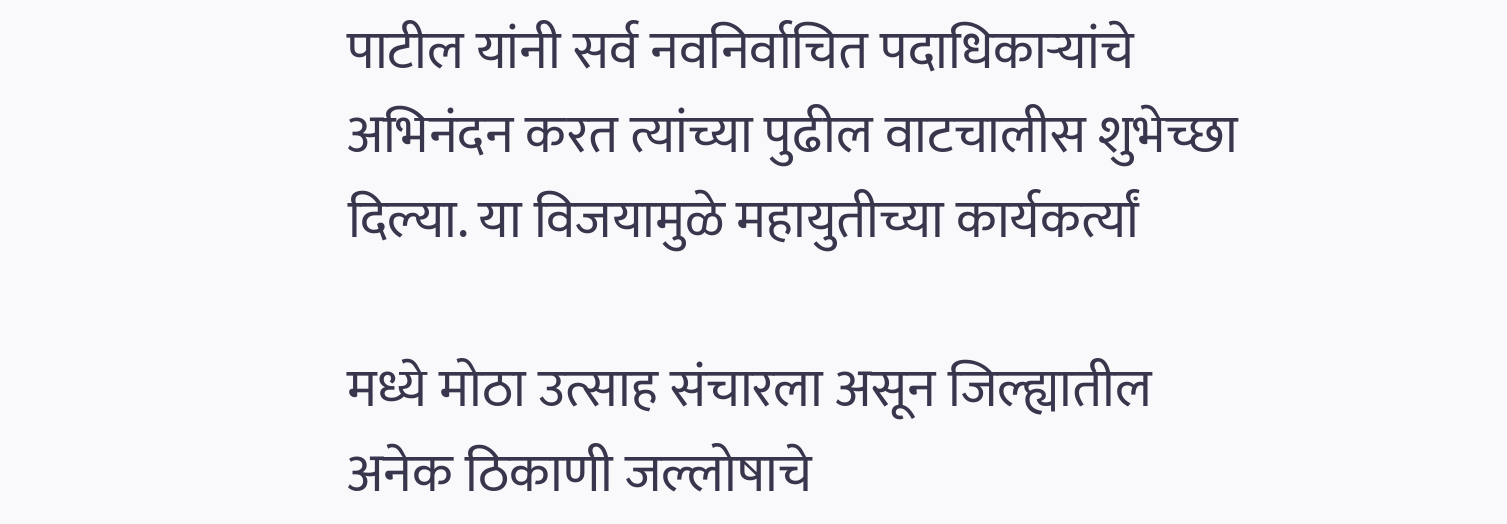पाटील यांनी सर्व नवनिर्वाचित पदाधिकाऱ्यांचे अभिनंदन करत त्यांच्या पुढील वाटचालीस शुभेच्छा दिल्या. या विजयामुळे महायुतीच्या कार्यकर्त्यां

मध्ये मोठा उत्साह संचारला असून जिल्ह्यातील अनेक ठिकाणी जल्लोषाचे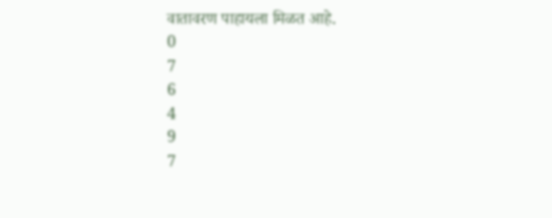वातावरण पाहायला मिळत आहे.
0
7
6
4
9
7